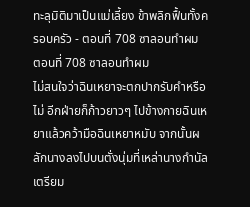ทะลุมิติมาเป็นแม่เลี้ยง ข้าพลิกฟื้นทั้งครอบครัว - ตอนที่ 708 ซาลอนทำผม
ตอนที่ 708 ซาลอนทำผม
ไม่สนใจว่าฉินเหยาจะตกปากรับคำหรือไม่ อีกฝ่ายก็ก้าวยาวๆ ไปข้างกายฉินเหยาแล้วคว้ามือฉินเหยาหมับ จากนั้นผลักนางลงไปบนตั่งนุ่มที่เหล่านางกำนัลเตรียม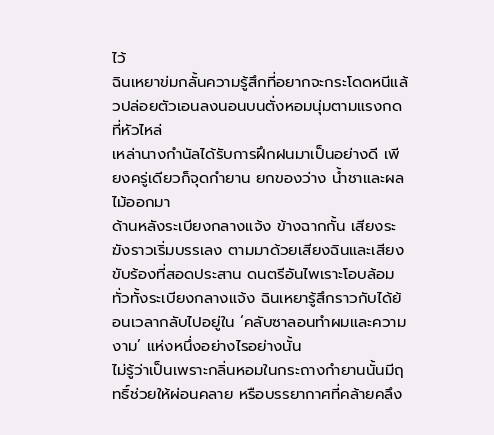ไว้
ฉินเหยาข่มกลั้นความรู้สึกที่อยากจะกระโดดหนีแล้วปล่อยตัวเอนลงนอนบนตั่งหอมนุ่มตามแรงกดที่หัวไหล่
เหล่านางกำนัลได้รับการฝึกฝนมาเป็นอย่างดี เพียงครู่เดียวก็จุดกำยาน ยกของว่าง น้ำชาและผลไม้ออกมา
ด้านหลังระเบียงกลางแจ้ง ข้างฉากกั้น เสียงระฆังราวเริ่มบรรเลง ตามมาด้วยเสียงฉินและเสียงขับร้องที่สอดประสาน ดนตรีอันไพเราะโอบล้อมทั่วทั้งระเบียงกลางแจ้ง ฉินเหยารู้สึกราวกับได้ย้อนเวลากลับไปอยู่ใน ‘คลับซาลอนทำผมและความงาม’ แห่งหนึ่งอย่างไรอย่างนั้น
ไม่รู้ว่าเป็นเพราะกลิ่นหอมในกระถางกำยานนั้นมีฤทธิ์ช่วยให้ผ่อนคลาย หรือบรรยากาศที่คล้ายคลึง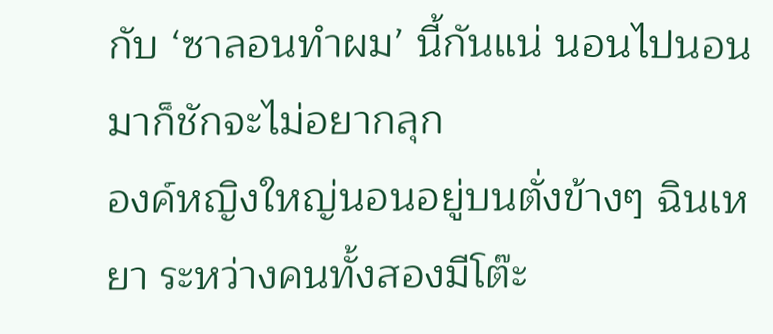กับ ‘ซาลอนทำผม’ นี้กันแน่ นอนไปนอนมาก็ชักจะไม่อยากลุก
องค์หญิงใหญ่นอนอยู่บนตั่งข้างๆ ฉินเหยา ระหว่างคนทั้งสองมีโต๊ะ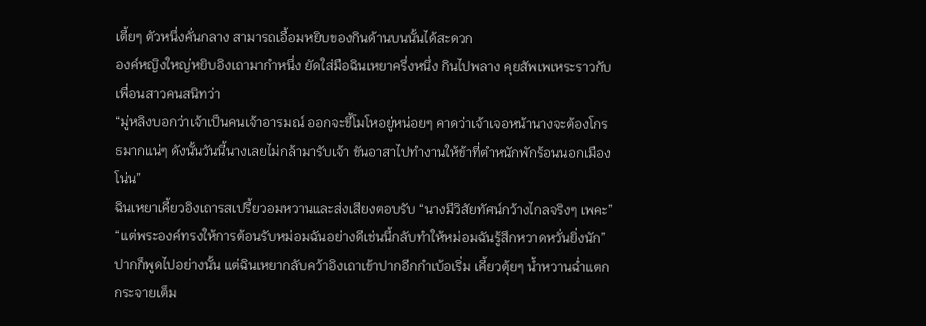เตี้ยๆ ตัวหนึ่งคั่นกลาง สามารถเอื้อมหยิบของกินด้านบนนั้นได้สะดวก
องค์หญิงใหญ่หยิบอิงเถามากำหนึ่ง ยัดใส่มือฉินเหยาครึ่งหนึ่ง กินไปพลาง คุยสัพเพเหระราวกับเพื่อนสาวคนสนิทว่า
“มู่หลิงบอกว่าเจ้าเป็นคนเจ้าอารมณ์ ออกจะขี้โมโหอยู่หน่อยๆ คาดว่าเจ้าเจอหน้านางจะต้องโกรธมากแน่ๆ ดังนั้นวันนี้นางเลยไม่กล้ามารับเจ้า ขันอาสาไปทำงานให้ข้าที่ตำหนักพักร้อนนอกเมืองโน่น”
ฉินเหยาเคี้ยวอิงเถารสเปรี้ยวอมหวานและส่งเสียงตอบรับ “นางมีวิสัยทัศน์กว้างไกลจริงๆ เพคะ”
“แต่พระองค์ทรงให้การต้อนรับหม่อมฉันอย่างดีเช่นนี้กลับทำให้หม่อมฉันรู้สึกหวาดหวั่นยิ่งนัก”
ปากก็พูดไปอย่างนั้น แต่ฉินเหยากลับคว้าอิงเถาเข้าปากอีกกำเบ้อเริ่ม เคี้ยวตุ้ยๆ น้ำหวานฉ่ำแตกกระจายเต็ม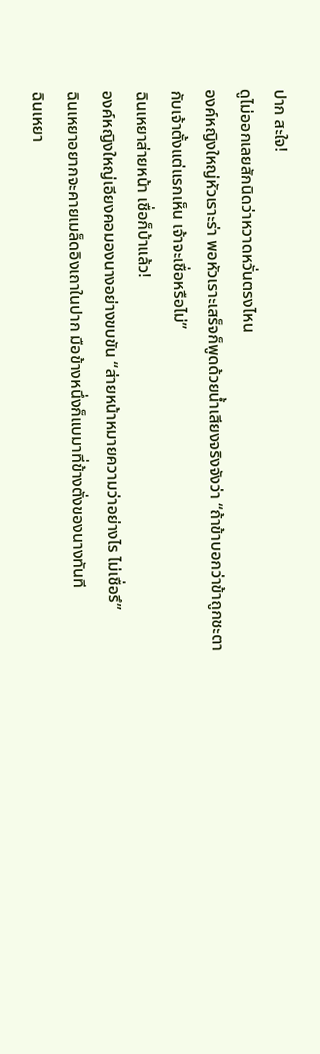ปาก สะใจ!
ดูไม่ออกเลยสักนิดว่าหวาดหวั่นตรงไหน
องค์หญิงใหญ่หัวเราะร่า พอหัวเราะเสร็จก็พูดด้วยน้ำเสียงจริงจังว่า “ถ้าข้าบอกว่าข้าถูกชะตากับเจ้าตั้งแต่แรกเห็น เจ้าจะเชื่อหรือไม่”
ฉินเหยาส่ายหน้า เชื่อก็บ้าแล้ว!
องค์หญิงใหญ่เอียงคอมองนางอย่างขบขัน “ส่ายหน้าหมายความว่าอย่างไร ไม่เชื่อรึ”
ฉินเหยาอยากจะคายเมล็ดอิงเถาในปาก มือข้างหนึ่งก็แบมาที่ข้างตั่งของนางทันที
ฉินเหยา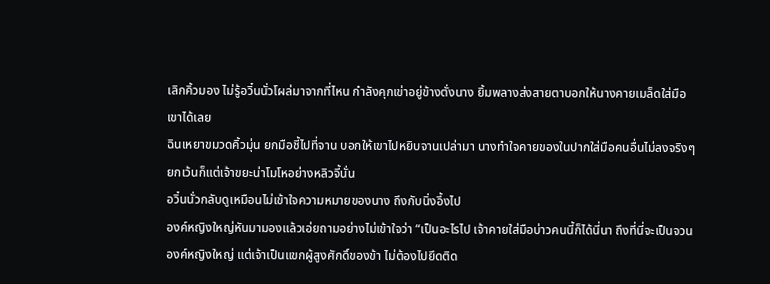เลิกคิ้วมอง ไม่รู้อวิ๋นนั่วโผล่มาจากที่ไหน กำลังคุกเข่าอยู่ข้างตั่งนาง ยิ้มพลางส่งสายตาบอกให้นางคายเมล็ดใส่มือเขาได้เลย
ฉินเหยาขมวดคิ้วมุ่น ยกมือชี้ไปที่จาน บอกให้เขาไปหยิบจานเปล่ามา นางทำใจคายของในปากใส่มือคนอื่นไม่ลงจริงๆ
ยกเว้นก็แต่เจ้าขยะน่าโมโหอย่างหลิวจี้นั่น
อวิ๋นนั่วกลับดูเหมือนไม่เข้าใจความหมายของนาง ถึงกับนิ่งอึ้งไป
องค์หญิงใหญ่หันมามองแล้วเอ่ยถามอย่างไม่เข้าใจว่า “เป็นอะไรไป เจ้าคายใส่มือบ่าวคนนี้ก็ได้นี่นา ถึงที่นี่จะเป็นจวนองค์หญิงใหญ่ แต่เจ้าเป็นแขกผู้สูงศักดิ์ของข้า ไม่ต้องไปยึดติด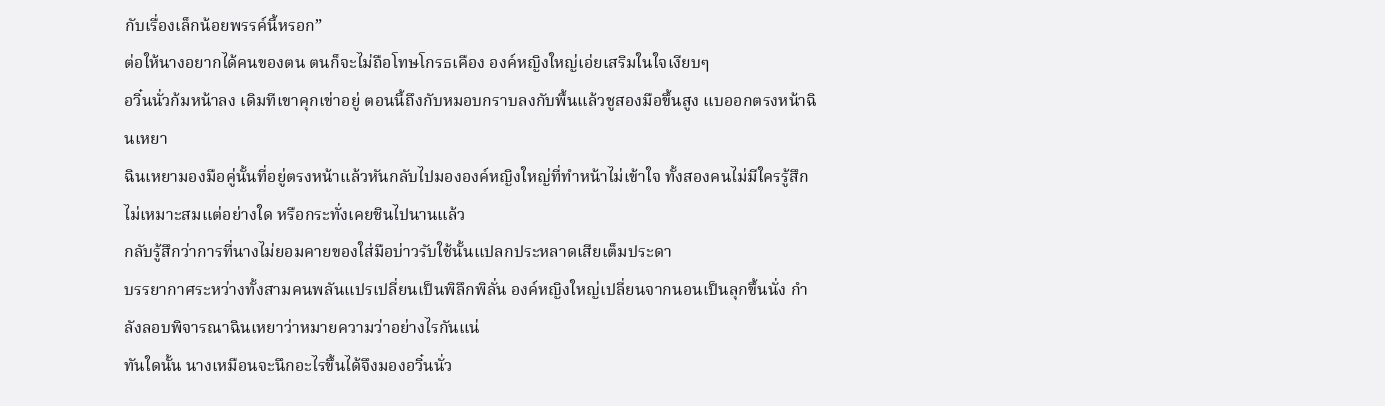กับเรื่องเล็กน้อยพรรค์นี้หรอก”
ต่อให้นางอยากได้คนของตน ตนก็จะไม่ถือโทษโกรธเคือง องค์หญิงใหญ่เอ่ยเสริมในใจเงียบๆ
อวิ๋นนั่วก้มหน้าลง เดิมทีเขาคุกเข่าอยู่ ตอนนี้ถึงกับหมอบกราบลงกับพื้นแล้วชูสองมือขึ้นสูง แบออกตรงหน้าฉินเหยา
ฉินเหยามองมือคู่นั้นที่อยู่ตรงหน้าแล้วหันกลับไปมององค์หญิงใหญ่ที่ทำหน้าไม่เข้าใจ ทั้งสองคนไม่มีใครรู้สึกไม่เหมาะสมแต่อย่างใด หรือกระทั่งเคยชินไปนานแล้ว
กลับรู้สึกว่าการที่นางไม่ยอมคายของใส่มือบ่าวรับใช้นั้นแปลกประหลาดเสียเต็มประดา
บรรยากาศระหว่างทั้งสามคนพลันแปรเปลี่ยนเป็นพิลึกพิลั่น องค์หญิงใหญ่เปลี่ยนจากนอนเป็นลุกขึ้นนั่ง กำลังลอบพิจารณาฉินเหยาว่าหมายความว่าอย่างไรกันแน่
ทันใดนั้น นางเหมือนจะนึกอะไรขึ้นได้จึงมองอวิ๋นนั่ว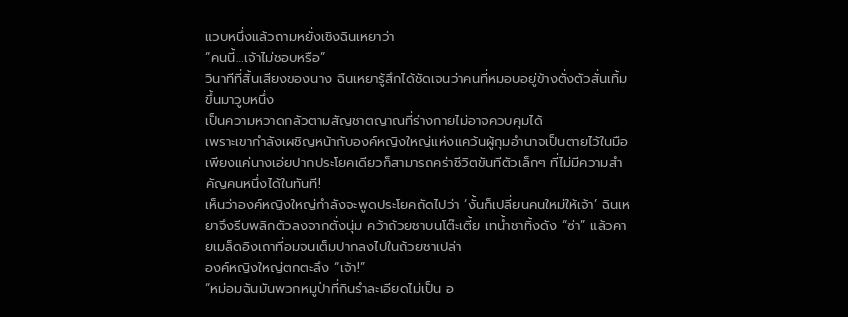แวบหนึ่งแล้วถามหยั่งเชิงฉินเหยาว่า
“คนนี้…เจ้าไม่ชอบหรือ”
วินาทีที่สิ้นเสียงของนาง ฉินเหยารู้สึกได้ชัดเจนว่าคนที่หมอบอยู่ข้างตั่งตัวสั่นเทิ้มขึ้นมาวูบหนึ่ง
เป็นความหวาดกลัวตามสัญชาตญาณที่ร่างกายไม่อาจควบคุมได้
เพราะเขากำลังเผชิญหน้ากับองค์หญิงใหญ่แห่งแคว้นผู้กุมอำนาจเป็นตายไว้ในมือ เพียงแค่นางเอ่ยปากประโยคเดียวก็สามารถคร่าชีวิตขันทีตัวเล็กๆ ที่ไม่มีความสำคัญคนหนึ่งได้ในทันที!
เห็นว่าองค์หญิงใหญ่กำลังจะพูดประโยคถัดไปว่า ‘งั้นก็เปลี่ยนคนใหม่ให้เจ้า’ ฉินเหยาจึงรีบพลิกตัวลงจากตั่งนุ่ม คว้าถ้วยชาบนโต๊ะเตี้ย เทน้ำชาทิ้งดัง “ซ่า” แล้วคายเมล็ดอิงเถาที่อมจนเต็มปากลงไปในถ้วยชาเปล่า
องค์หญิงใหญ่ตกตะลึง “เจ้า!”
“หม่อมฉันมันพวกหมูป่าที่กินรำละเอียดไม่เป็น อ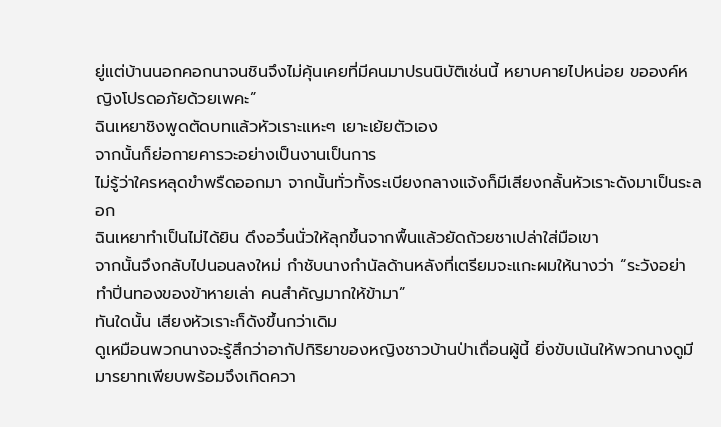ยู่แต่บ้านนอกคอกนาจนชินจึงไม่คุ้นเคยที่มีคนมาปรนนิบัติเช่นนี้ หยาบคายไปหน่อย ขอองค์หญิงโปรดอภัยด้วยเพคะ”
ฉินเหยาชิงพูดตัดบทแล้วหัวเราะแหะๆ เยาะเย้ยตัวเอง
จากนั้นก็ย่อกายคารวะอย่างเป็นงานเป็นการ
ไม่รู้ว่าใครหลุดขำพรืดออกมา จากนั้นทั่วทั้งระเบียงกลางแจ้งก็มีเสียงกลั้นหัวเราะดังมาเป็นระลอก
ฉินเหยาทำเป็นไม่ได้ยิน ดึงอวิ๋นนั่วให้ลุกขึ้นจากพื้นแล้วยัดถ้วยชาเปล่าใส่มือเขา
จากนั้นจึงกลับไปนอนลงใหม่ กำชับนางกำนัลด้านหลังที่เตรียมจะแกะผมให้นางว่า “ระวังอย่าทำปิ่นทองของข้าหายเล่า คนสำคัญมากให้ข้ามา”
ทันใดนั้น เสียงหัวเราะก็ดังขึ้นกว่าเดิม
ดูเหมือนพวกนางจะรู้สึกว่าอากัปกิริยาของหญิงชาวบ้านป่าเถื่อนผู้นี้ ยิ่งขับเน้นให้พวกนางดูมีมารยาทเพียบพร้อมจึงเกิดควา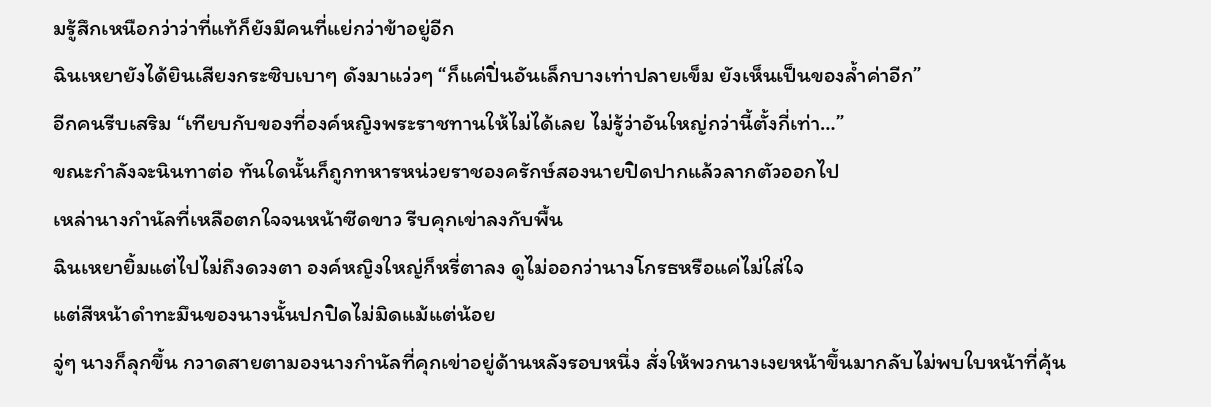มรู้สึกเหนือกว่าว่าที่แท้ก็ยังมีคนที่แย่กว่าข้าอยู่อีก
ฉินเหยายังได้ยินเสียงกระซิบเบาๆ ดังมาแว่วๆ “ก็แค่ปิ่นอันเล็กบางเท่าปลายเข็ม ยังเห็นเป็นของล้ำค่าอีก”
อีกคนรีบเสริม “เทียบกับของที่องค์หญิงพระราชทานให้ไม่ได้เลย ไม่รู้ว่าอันใหญ่กว่านี้ตั้งกี่เท่า…”
ขณะกำลังจะนินทาต่อ ทันใดนั้นก็ถูกทหารหน่วยราชองครักษ์สองนายปิดปากแล้วลากตัวออกไป
เหล่านางกำนัลที่เหลือตกใจจนหน้าซีดขาว รีบคุกเข่าลงกับพื้น
ฉินเหยายิ้มแต่ไปไม่ถึงดวงตา องค์หญิงใหญ่ก็หรี่ตาลง ดูไม่ออกว่านางโกรธหรือแค่ไม่ใส่ใจ
แต่สีหน้าดำทะมึนของนางนั้นปกปิดไม่มิดแม้แต่น้อย
จู่ๆ นางก็ลุกขึ้น กวาดสายตามองนางกำนัลที่คุกเข่าอยู่ด้านหลังรอบหนึ่ง สั่งให้พวกนางเงยหน้าขึ้นมากลับไม่พบใบหน้าที่คุ้น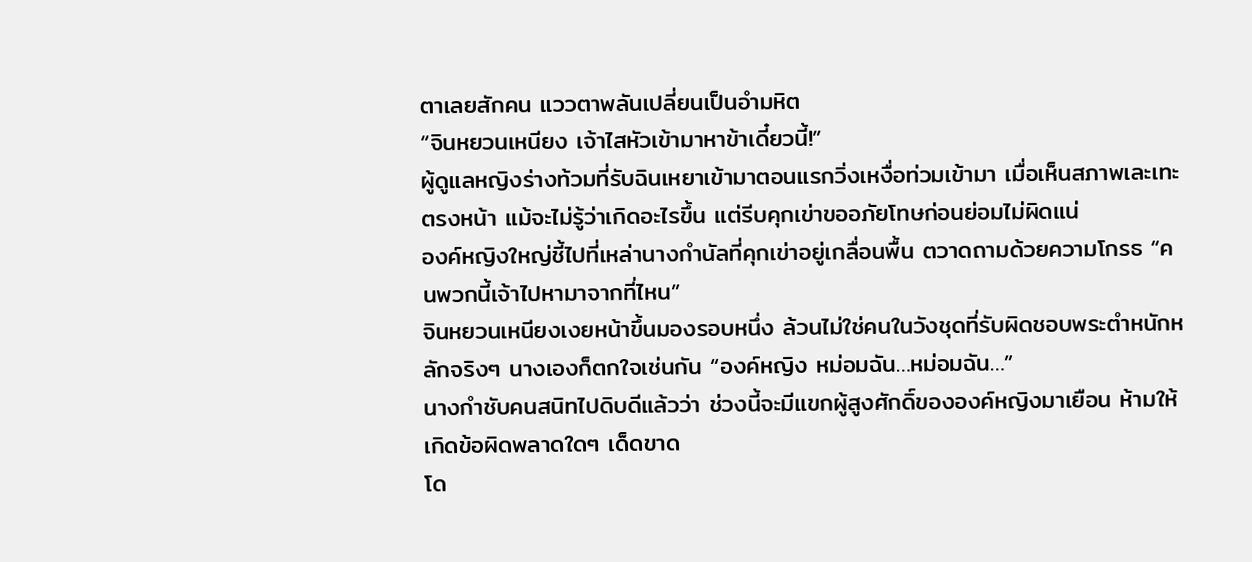ตาเลยสักคน แววตาพลันเปลี่ยนเป็นอำมหิต
“จินหยวนเหนียง เจ้าไสหัวเข้ามาหาข้าเดี๋ยวนี้!”
ผู้ดูแลหญิงร่างท้วมที่รับฉินเหยาเข้ามาตอนแรกวิ่งเหงื่อท่วมเข้ามา เมื่อเห็นสภาพเละเทะตรงหน้า แม้จะไม่รู้ว่าเกิดอะไรขึ้น แต่รีบคุกเข่าขออภัยโทษก่อนย่อมไม่ผิดแน่
องค์หญิงใหญ่ชี้ไปที่เหล่านางกำนัลที่คุกเข่าอยู่เกลื่อนพื้น ตวาดถามด้วยความโกรธ “คนพวกนี้เจ้าไปหามาจากที่ไหน”
จินหยวนเหนียงเงยหน้าขึ้นมองรอบหนึ่ง ล้วนไม่ใช่คนในวังชุดที่รับผิดชอบพระตำหนักหลักจริงๆ นางเองก็ตกใจเช่นกัน “องค์หญิง หม่อมฉัน…หม่อมฉัน…”
นางกำชับคนสนิทไปดิบดีแล้วว่า ช่วงนี้จะมีแขกผู้สูงศักดิ์ขององค์หญิงมาเยือน ห้ามให้เกิดข้อผิดพลาดใดๆ เด็ดขาด
โด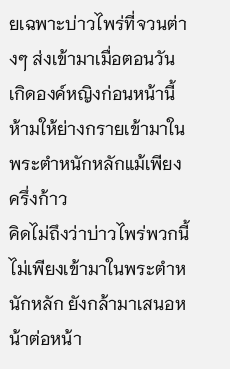ยเฉพาะบ่าวไพร่ที่จวนต่างๆ ส่งเข้ามาเมื่อตอนวันเกิดองค์หญิงก่อนหน้านี้ ห้ามให้ย่างกรายเข้ามาในพระตำหนักหลักแม้เพียงครึ่งก้าว
คิดไม่ถึงว่าบ่าวไพร่พวกนี้ไม่เพียงเข้ามาในพระตำหนักหลัก ยังกล้ามาเสนอหน้าต่อหน้า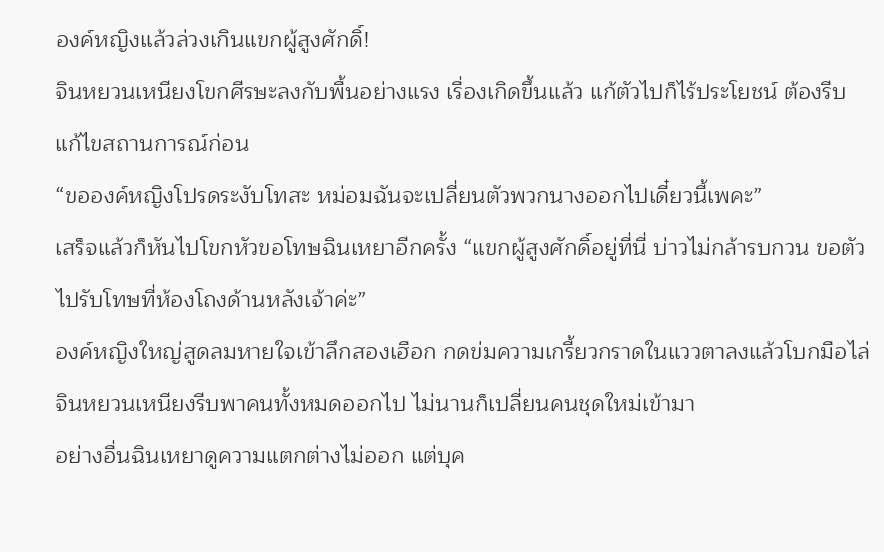องค์หญิงแล้วล่วงเกินแขกผู้สูงศักดิ์!
จินหยวนเหนียงโขกศีรษะลงกับพื้นอย่างแรง เรื่องเกิดขึ้นแล้ว แก้ตัวไปก็ไร้ประโยชน์ ต้องรีบแก้ไขสถานการณ์ก่อน
“ขอองค์หญิงโปรดระงับโทสะ หม่อมฉันจะเปลี่ยนตัวพวกนางออกไปเดี๋ยวนี้เพคะ”
เสร็จแล้วก็หันไปโขกหัวขอโทษฉินเหยาอีกครั้ง “แขกผู้สูงศักดิ์อยู่ที่นี่ บ่าวไม่กล้ารบกวน ขอตัวไปรับโทษที่ห้องโถงด้านหลังเจ้าค่ะ”
องค์หญิงใหญ่สูดลมหายใจเข้าลึกสองเฮือก กดข่มความเกรี้ยวกราดในแววตาลงแล้วโบกมือไล่
จินหยวนเหนียงรีบพาคนทั้งหมดออกไป ไม่นานก็เปลี่ยนคนชุดใหม่เข้ามา
อย่างอื่นฉินเหยาดูความแตกต่างไม่ออก แต่บุค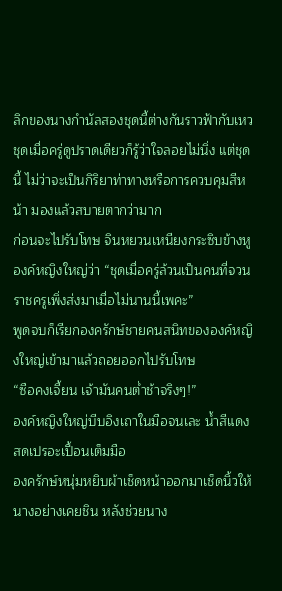ลิกของนางกำนัลสองชุดนี้ต่างกันราวฟ้ากับเหว
ชุดเมื่อครู่ดูปราดเดียวก็รู้ว่าใจลอยไม่นิ่ง แต่ชุดนี้ ไม่ว่าจะเป็นกิริยาท่าทางหรือการควบคุมสีหน้า มองแล้วสบายตากว่ามาก
ก่อนจะไปรับโทษ จินหยวนเหนียงกระซิบข้างหูองค์หญิงใหญ่ว่า “ชุดเมื่อครู่ล้วนเป็นคนที่จวนราชครูเพิ่งส่งมาเมื่อไม่นานนี้เพคะ”
พูดจบก็เรียกองครักษ์ชายคนสนิทขององค์หญิงใหญ่เข้ามาแล้วถอยออกไปรับโทษ
“ซือคงเจี้ยน เจ้ามันคนต่ำช้าจริงๆ!”
องค์หญิงใหญ่บีบอิงเถาในมือจนเละ น้ำสีแดงสดเปรอะเปื้อนเต็มมือ
องครักษ์หนุ่มหยิบผ้าเช็ดหน้าออกมาเช็ดนิ้วให้นางอย่างเคยชิน หลังช่วยนาง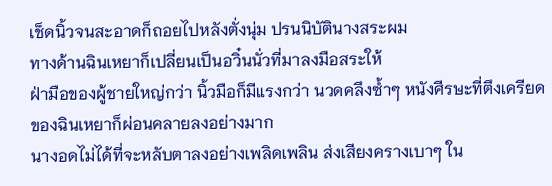เช็ดนิ้วจนสะอาดก็ถอยไปหลังตั่งนุ่ม ปรนนิบัตินางสระผม
ทางด้านฉินเหยาก็เปลี่ยนเป็นอวิ๋นนั่วที่มาลงมือสระให้
ฝ่ามือของผู้ชายใหญ่กว่า นิ้วมือก็มีแรงกว่า นวดคลึงซ้ำๆ หนังศีรษะที่ตึงเครียดของฉินเหยาก็ผ่อนคลายลงอย่างมาก
นางอดไม่ได้ที่จะหลับตาลงอย่างเพลิดเพลิน ส่งเสียงครางเบาๆ ใน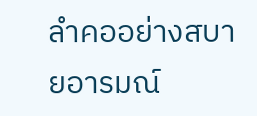ลำคออย่างสบายอารมณ์